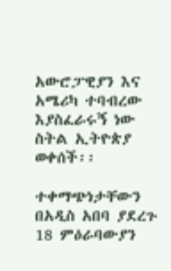አውሮፓዊያን እና አሜሪካ ተባብረው እያስፈራሩኝ ነው ስትል ኢትዮጵያ ወቀሰች፡፡

ተቀማጭነታቸውን በአዲስ አበባ ያደረጉ 18 ምዕራባውያን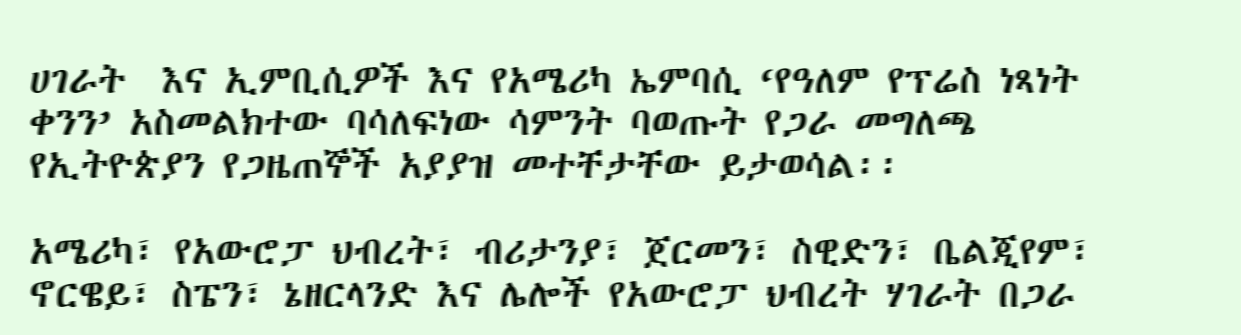ሀገራት  እና ኢምቢሲዎች እና የአሜሪካ ኤምባሲ ‘የዓለም የፕሬስ ነጻነት ቀንን’ አስመልክተው ባሳለፍነው ሳምንት ባወጡት የጋራ መግለጫ የኢትዮጵያን የጋዜጠኞች አያያዝ መተቸታቸው ይታወሳል፡፡

አሜሪካ፣ የአውሮፓ ህብረት፣ ብሪታንያ፣ ጀርመን፣ ስዊድን፣ ቤልጂየም፣ ኖርዌይ፣ ስፔን፣ ኔዘርላንድ እና ሌሎች የአውሮፓ ህብረት ሃገራት በጋራ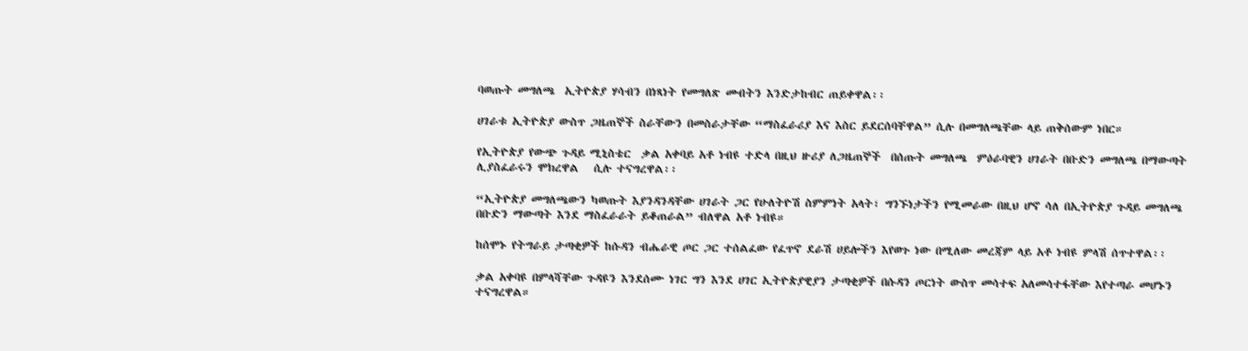ባወጡት መግለጫ  ኢትዮጵያ ሃሳብን በነጻነት የመግለጽ መብትን እንድታከብር ጠይቀዋል፡፡

ሀገራቱ ኢትዮጵያ ውስጥ ጋዜጠኞች ስራቸውን በመስራታቸው “ማስፈራሪያ እና እስር ይደርሰባቸዋል” ሲሉ በመግለጫቸው ላይ ጠቅሰውም ነበር።

የኢትዮጵያ የውጭ ጉዳይ ሚኒስቴር  ቃል አቀባይ አቶ ነብዩ ተድላ በዚህ ዙሪያ ለጋዜጠኞች  በሰጡት መግለጫ  ምዕራባዊን ሀገራት በቡድን መግለጫ በማውጣት  ሊያስፈራሩን ሞክረዋል   ሲሉ ተናግረዋል፡፡

“ኢትዮጵያ መግለጫውን ካወጡት እያንዳንዳቸው ሀገራት ጋር የሁለትዮሽ ስምምነት አላት፣ ግንኙነታችን የሚመራው በዚህ ሆኖ ሳለ በኢትዮጵያ ጉዳይ መግለጫ በቡድን ማውጣት እንደ ማስፈራራት ይቆጠራል” ብለዋል አቶ ነብዩ።

ከሰሞኑ የትግራይ ታጣቂዎች ከሱዳን ብሔራዊ ጦር ጋር ተሰልፈው የፈጥኖ ደራሽ ሀይሎችን እየወጉ ነው በሚለው መረጃም ላይ አቶ ነብዩ ምላሽ ሰጥተዋል፡፡

ቃል አቀባዩ በምላሻቸው ጉዳዩን እንደሰሙ ነገር ግን እንደ ሀገር ኢትዮጵያዊያን ታጣቂዎች በሱዳን ጦርነት ውስጥ መሳተፍ አለመሳተፋቸው እየተጣራ መሆኑን ተናግረዋል።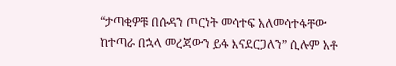“ታጣቂዎቹ በሱዳን ጦርነት መሳተፍ አለመሳተፋቸው ከተጣራ በኋላ መረጃውን ይፋ እናደርጋለን” ሲሉም አቶ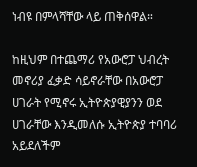ነብዩ በምላሻቸው ላይ ጠቅሰዋል።

ከዚህም በተጨማሪ የአውሮፓ ህብረት መኖሪያ ፈቃድ ሳይኖራቸው በአውሮፓ ሀገራት የሚኖሩ ኢትዮጵያዊያንን ወደ ሀገራቸው እንዲመለሱ ኢትዮጵያ ተባባሪ አይደለችም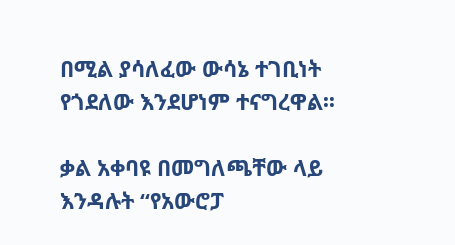በሚል ያሳለፈው ውሳኔ ተገቢነት የጎደለው እንደሆነም ተናግረዋል፡፡

ቃል አቀባዩ በመግለጫቸው ላይ እንዳሉት “የአውሮፓ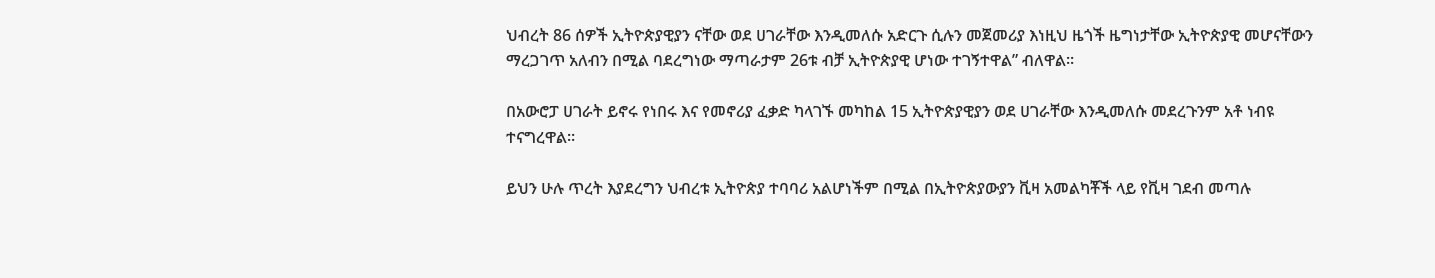ህብረት 86 ሰዎች ኢትዮጵያዊያን ናቸው ወደ ሀገራቸው እንዲመለሱ አድርጉ ሲሉን መጀመሪያ እነዚህ ዜጎች ዜግነታቸው ኢትዮጵያዊ መሆናቸውን ማረጋገጥ አለብን በሚል ባደረግነው ማጣራታም 26ቱ ብቻ ኢትዮጵያዊ ሆነው ተገኝተዋል” ብለዋል።

በአውሮፓ ሀገራት ይኖሩ የነበሩ እና የመኖሪያ ፈቃድ ካላገኙ መካከል 15 ኢትዮጵያዊያን ወደ ሀገራቸው እንዲመለሱ መደረጉንም አቶ ነብዩ ተናግረዋል።

ይህን ሁሉ ጥረት እያደረግን ህብረቱ ኢትዮጵያ ተባባሪ አልሆነችም በሚል በኢትዮጵያውያን ቪዛ አመልካቾች ላይ የቪዛ ገደብ መጣሉ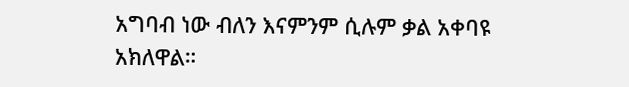አግባብ ነው ብለን እናምንም ሲሉም ቃል አቀባዩ አክለዋል።